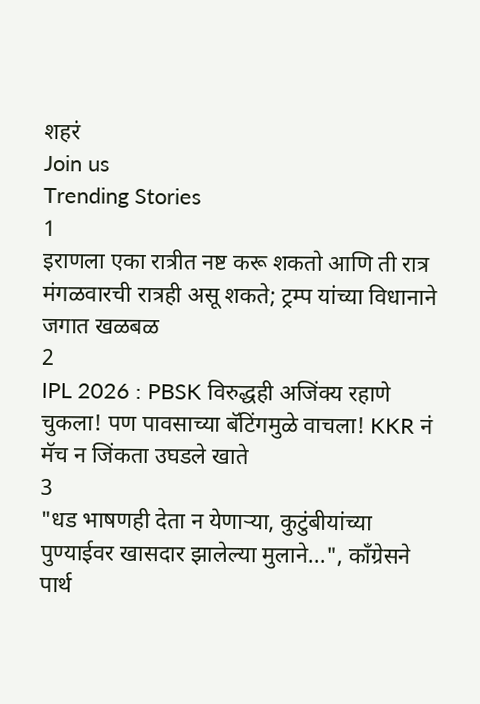शहरं
Join us
Trending Stories
1
इराणला एका रात्रीत नष्ट करू शकतो आणि ती रात्र मंगळवारची रात्रही असू शकते; ट्रम्प यांच्या विधानाने जगात खळबळ
2
IPL 2026 : PBSK विरुद्धही अजिंक्य रहाणे चुकला! पण पावसाच्या बॅटिंगमुळे वाचला! KKR नं मॅच न जिंकता उघडले खाते
3
"धड भाषणही देता न येणाऱ्या, कुटुंबीयांच्या पुण्याईवर खासदार झालेल्या मुलाने...", काँग्रेसने पार्थ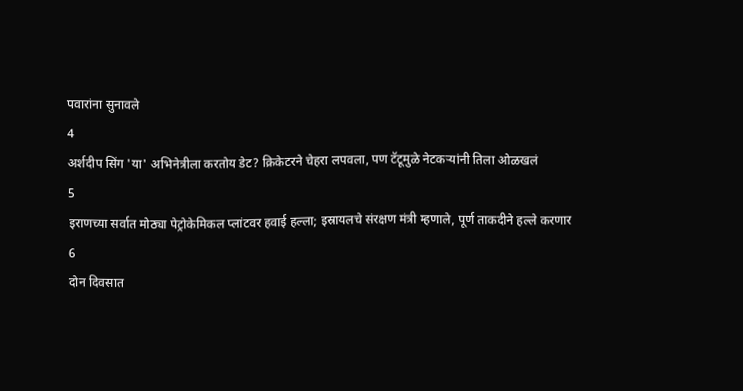पवारांना सुनावले
4
अर्शदीप सिंग 'या' अभिनेत्रीला करतोय डेट? क्रिकेटरने चेहरा लपवला, पण टॅटूमुळे नेटकऱ्यांनी तिला ओळखलं
5
इराणच्या सर्वात मोठ्या पेट्रोकेमिकल प्लांटवर हवाई हल्ला; इस्रायलचे संरक्षण मंत्री म्हणाले, पूर्ण ताकदीने हल्ले करणार
6
दोन दिवसात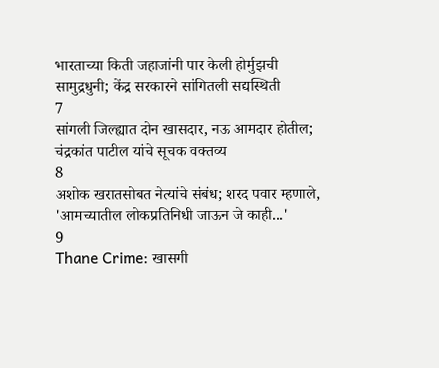भारताच्या किती जहाजांनी पार केली होर्मुझची सामुद्रधुनी; केंद्र सरकारने सांगितली सद्यस्थिती
7
सांगली जिल्ह्यात दोन खासदार, नऊ आमदार होतील; चंद्रकांत पाटील यांचे सूचक वक्तव्य
8
अशोक खरातसोबत नेत्यांचे संबंध; शरद पवार म्हणाले, 'आमच्यातील लोकप्रतिनिधी जाऊन जे काही...'
9
Thane Crime: खासगी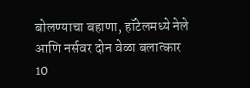बोलण्याचा बहाणा, हॉटेलमध्ये नेले आणि नर्सवर दोन वेळा बलात्कार
10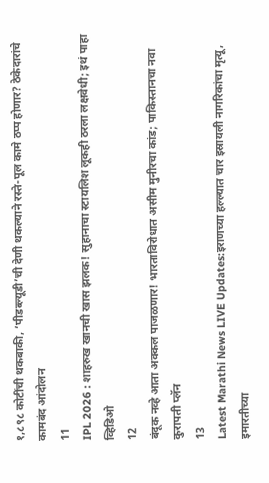१,८९८ कोटींची थकबाकी, ‘पीडब्ल्यूडी’ची देणी थकल्याने रस्ते-पूल कामे ठप्प होणार? ठेकेदारांचे कामबंद आंदोलन
11
IPL 2026 : शाहरुख खानची खास झलक! सुहानाचा स्टायलिश लूकही ठरला लक्षवेधी; इथं पाहा व्हिडिओ
12
बंदूक नव्हे आता अक्कल पाजळणार! भारताविरोधात असीम मुनीरचा कांड; पाकिस्तानचा नवा कुरापती प्लॅन
13
Latest Marathi News LIVE Updates:इराणच्या हल्ल्यात चार इस्रायली नागरिकांचा मृत्यू, इमारतीच्या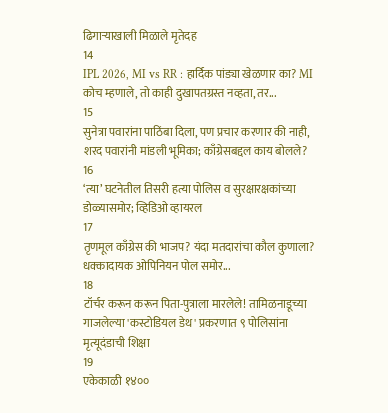ढिगाऱ्याखाली मिळाले मृतेदह
14
IPL 2026, MI vs RR : हार्दिक पांड्या खेळणार का? MI कोच म्हणाले, तो काही दुखापतग्रस्त नव्हता, तर...
15
सुनेत्रा पवारांना पाठिंबा दिला, पण प्रचार करणार की नाही, शरद पवारांनी मांडली भूमिका; काँग्रेसबद्दल काय बोलले?
16
‘त्या’ घटनेतील तिसरी हत्या पोलिस व सुरक्षारक्षकांच्या डोळ्यासमोर; व्हिडिओ व्हायरल
17
तृणमूल काँग्रेस की भाजप? यंदा मतदारांचा कौल कुणाला? धक्कादायक ओपिनियन पोल समोर...
18
टॉर्चर करून करून पिता-पुत्राला मारलेले! तामिळनाडूच्या गाजलेल्या 'कस्टोडियल डेथ' प्रकरणात ९ पोलिसांना मृत्यूदंडाची शिक्षा
19
एकेकाळी १४००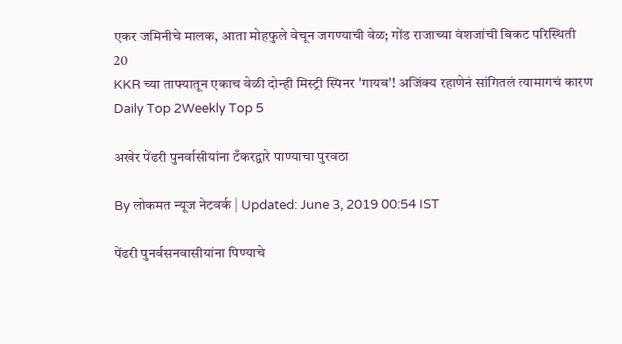एकर जमिनीचे मालक, आता मोहफुले वेचून जगण्याची वेळ; गोंड राजाच्या वंशजांची बिकट परिस्थिती
20
KKR च्या ताफ्यातून एकाच वेळी दोन्ही मिस्ट्री स्पिनर 'गायब'! अजिंक्य रहाणेनं सांगितलं त्यामागचं कारण
Daily Top 2Weekly Top 5

अखेर पेंढरी पुनर्वासीयांना टँकरद्वारे पाण्याचा पुरवठा

By लोकमत न्यूज नेटवर्क | Updated: June 3, 2019 00:54 IST

पेंढरी पुनर्वसनवासीयांना पिण्याचे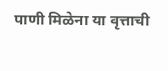पाणी मिळेना या वृत्ताची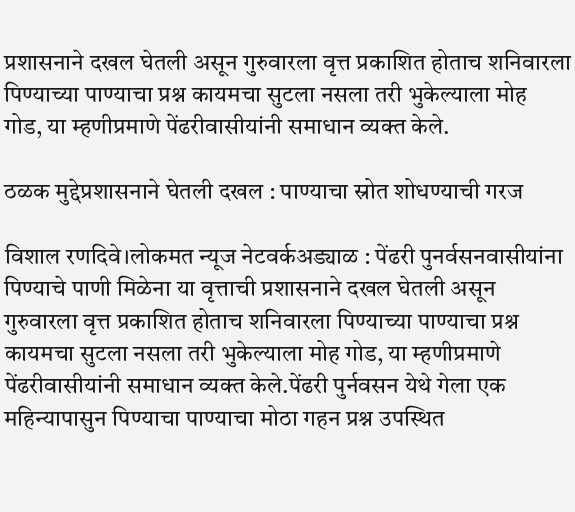प्रशासनाने दखल घेतली असून गुरुवारला वृत्त प्रकाशित होताच शनिवारला पिण्याच्या पाण्याचा प्रश्न कायमचा सुटला नसला तरी भुकेल्याला मोह गोड, या म्हणीप्रमाणे पेंढरीवासीयांनी समाधान व्यक्त केले.

ठळक मुद्देप्रशासनाने घेतली दखल : पाण्याचा स्रोत शोधण्याची गरज

विशाल रणदिवे।लोकमत न्यूज नेटवर्कअड्याळ : पेंढरी पुनर्वसनवासीयांना पिण्याचे पाणी मिळेना या वृत्ताची प्रशासनाने दखल घेतली असून गुरुवारला वृत्त प्रकाशित होताच शनिवारला पिण्याच्या पाण्याचा प्रश्न कायमचा सुटला नसला तरी भुकेल्याला मोह गोड, या म्हणीप्रमाणे पेंढरीवासीयांनी समाधान व्यक्त केले.पेंढरी पुर्नवसन येथे गेला एक महिन्यापासुन पिण्याचा पाण्याचा मोठा गहन प्रश्न उपस्थित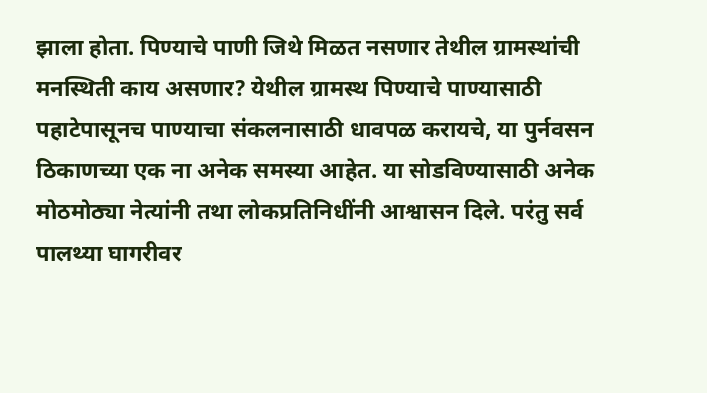झाला होता. पिण्याचे पाणी जिथे मिळत नसणार तेथील ग्रामस्थांची मनस्थिती काय असणार? येथील ग्रामस्थ पिण्याचे पाण्यासाठी पहाटेपासूनच पाण्याचा संकलनासाठी धावपळ करायचे, या पुर्नवसन ठिकाणच्या एक ना अनेक समस्या आहेत. या सोडविण्यासाठी अनेक मोठमोठ्या नेत्यांनी तथा लोकप्रतिनिधींनी आश्वासन दिले. परंतु सर्व पालथ्या घागरीवर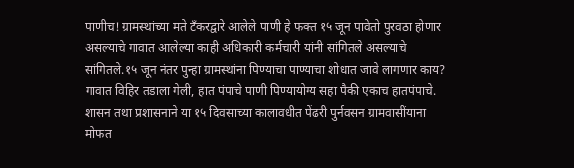पाणीच! ग्रामस्थांच्या मते टँकरद्वारे आलेले पाणी हे फक्त १५ जून पावेतो पुरवठा होणार असल्याचे गावात आलेल्या काही अधिकारी कर्मचारी यांनी सांगितले असल्याचे सांगितले.१५ जून नंतर पुन्हा ग्रामस्थांना पिण्याचा पाण्याचा शोधात जावे लागणार काय? गावात विहिर तडाला गेली, हात पंपाचे पाणी पिण्यायोग्य सहा पैकी एकाच हातपंपाचे. शासन तथा प्रशासनाने या १५ दिवसाच्या कालावधीत पेंढरी पुर्नवसन ग्रामवासींयाना मोफत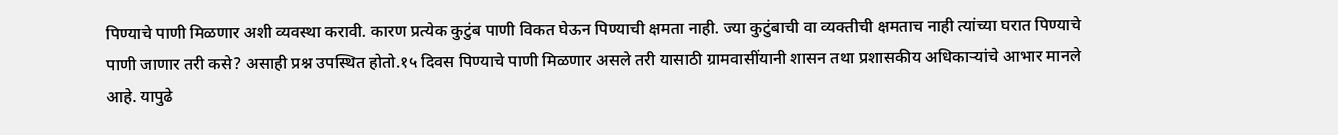पिण्याचे पाणी मिळणार अशी व्यवस्था करावी. कारण प्रत्येक कुटुंब पाणी विकत घेऊन पिण्याची क्षमता नाही. ज्या कुटुंबाची वा व्यक्तीची क्षमताच नाही त्यांच्या घरात पिण्याचे पाणी जाणार तरी कसे? असाही प्रश्न उपस्थित होतो.१५ दिवस पिण्याचे पाणी मिळणार असले तरी यासाठी ग्रामवासींयानी शासन तथा प्रशासकीय अधिकाऱ्यांचे आभार मानले आहे. यापुढे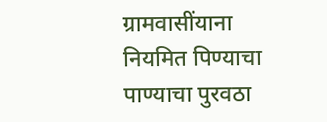ग्रामवासींयाना नियमित पिण्याचा पाण्याचा पुरवठा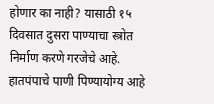होणार का नाही? यासाठी १५ दिवसात दुसरा पाण्याचा स्त्रोत निर्माण करणे गरजेचे आहे. हातपंपाचे पाणी पिण्यायोग्य आहे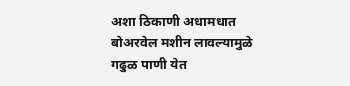अशा ठिकाणी अधामधात बोअरवेल मशीन लावल्यामुळे गढुळ पाणी येत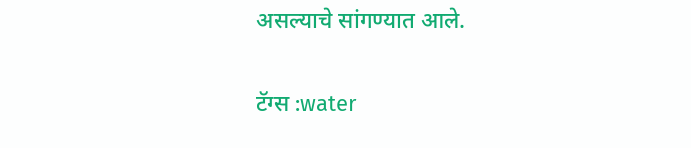असल्याचे सांगण्यात आले.

टॅग्स :water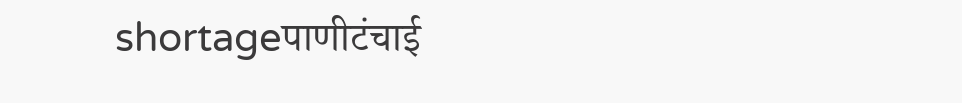shortageपाणीटंचाई